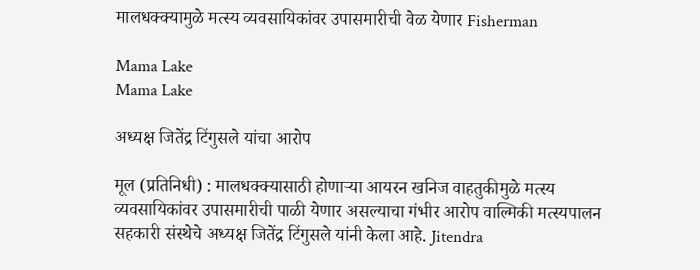मालधक्क्यामुळे मत्स्य व्यवसायिकांवर उपासमारीची वेळ येणार Fisherman

Mama Lake
Mama Lake

अध्यक्ष जितेंद्र टिंगुसले यांचा आरोप

मूल (प्रतिनिधी) : मालधक्क्यासाठी होणाऱ्या आयरन खनिज वाहतुकीमुळे मत्स्य व्यवसायिकांवर उपासमारीची पाळी येणार असल्याचा गंभीर आरोप वाल्मिकी मत्स्यपालन सहकारी संस्थेचे अध्यक्ष जितेंद्र टिंगुसले यांनी केला आहे. Jitendra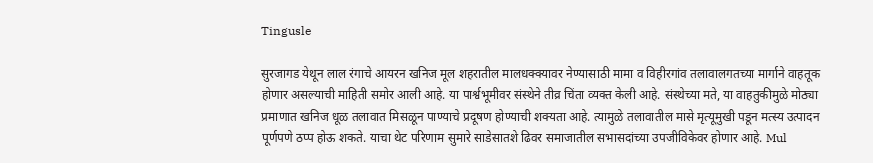Tingusle

सुरजागड येथून लाल रंगाचे आयरन खनिज मूल शहरातील मालधक्क्यावर नेण्यासाठी मामा व विहीरगांव तलावालगतच्या मार्गाने वाहतूक होणार असल्याची माहिती समोर आली आहे. या पार्श्वभूमीवर संस्थेने तीव्र चिंता व्यक्त केली आहे. संस्थेच्या मते, या वाहतुकीमुळे मोठ्या प्रमाणात खनिज धूळ तलावात मिसळून पाण्याचे प्रदूषण होण्याची शक्यता आहे. त्यामुळे तलावातील मासे मृत्यूमुखी पडून मत्स्य उत्पादन पूर्णपणे ठप्प होऊ शकते. याचा थेट परिणाम सुमारे साडेसातशे ढिवर समाजातील सभासदांच्या उपजीविकेवर होणार आहे. Mul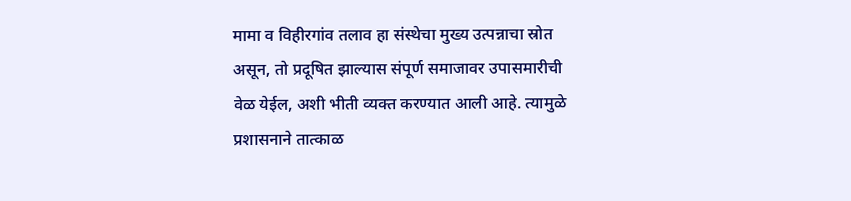मामा व विहीरगांव तलाव हा संस्थेचा मुख्य उत्पन्नाचा स्रोत असून, तो प्रदूषित झाल्यास संपूर्ण समाजावर उपासमारीची वेळ येईल, अशी भीती व्यक्त करण्यात आली आहे. त्यामुळे प्रशासनाने तात्काळ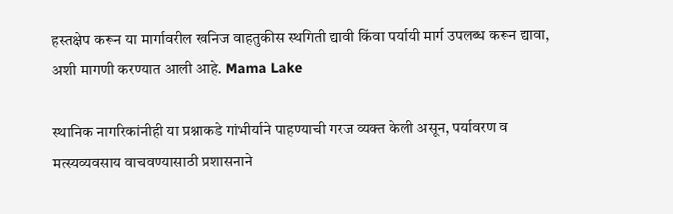हस्तक्षेप करून या मार्गावरील खनिज वाहतुकीस स्थगिती द्यावी किंवा पर्यायी मार्ग उपलब्ध करून द्यावा, अशी मागणी करण्यात आली आहे. Mama Lake

स्थानिक नागरिकांनीही या प्रश्नाकडे गांभीर्याने पाहण्याची गरज व्यक्त केली असून, पर्यावरण व मत्स्यव्यवसाय वाचवण्यासाठी प्रशासनाने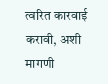त्वरित कारवाई करावी, अशी मागणी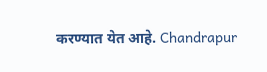करण्यात येत आहे. Chandrapur